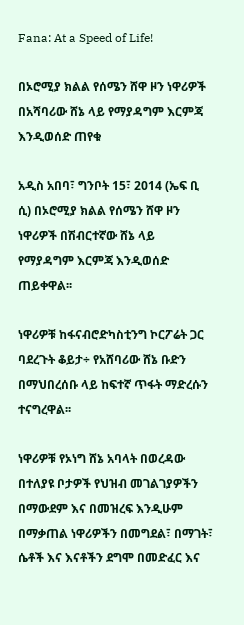Fana: At a Speed of Life!

በኦሮሚያ ክልል የሰሜን ሸዋ ዞን ነዋሪዎች በአሻባሪው ሸኔ ላይ የማያዳግም እርምጃ እንዲወሰድ ጠየቁ

አዲስ አበባ፣ ግንቦት 15፣ 2014 (ኤፍ ቢ ሲ) በኦሮሚያ ክልል የሰሜን ሸዋ ዞን ነዋሪዎች በሽብርተኛው ሸኔ ላይ የማያዳግም እርምጃ እንዲወሰድ ጠይቀዋል፡፡

ነዋሪዎቹ ከፋናብሮድካስቲንግ ኮርፖሬት ጋር ባደረጉት ቆይታ÷ የአሸባሪው ሸኔ ቡድን በማህበረሰቡ ላይ ከፍተኛ ጥፋት ማድረሱን ተናግረዋል፡፡

ነዋሪዎቹ የኦነግ ሸኔ አባላት በወረዳው በተለያዩ ቦታዎች የህዝብ መገልገያዎችን በማውደም እና በመዝረፍ እንዲሁም በማቃጠል ነዋሪዎችን በመግደል፣ በማገት፣ ሴቶች እና እናቶችን ደግሞ በመድፈር እና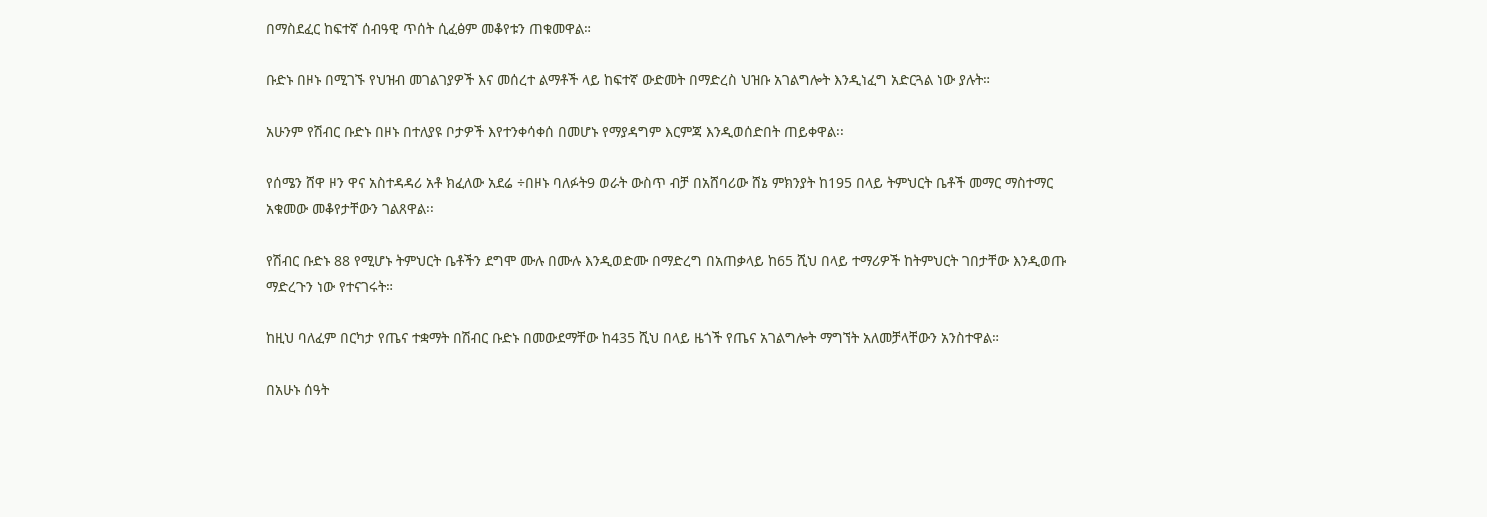በማስደፈር ከፍተኛ ሰብዓዊ ጥሰት ሲፈፅም መቆየቱን ጠቁመዋል።

ቡድኑ በዞኑ በሚገኙ የህዝብ መገልገያዎች እና መሰረተ ልማቶች ላይ ከፍተኛ ውድመት በማድረስ ህዝቡ አገልግሎት እንዲነፈግ አድርጓል ነው ያሉት።

አሁንም የሽብር ቡድኑ በዞኑ በተለያዩ ቦታዎች እየተንቀሳቀሰ በመሆኑ የማያዳግም እርምጃ እንዲወሰድበት ጠይቀዋል፡፡

የሰሜን ሸዋ ዞን ዋና አስተዳዳሪ አቶ ክፈለው አደሬ ÷በዞኑ ባለፉት9 ወራት ውስጥ ብቻ በአሸባሪው ሸኔ ምክንያት ከ195 በላይ ትምህርት ቤቶች መማር ማስተማር አቁመው መቆየታቸውን ገልጸዋል፡፡

የሽብር ቡድኑ 88 የሚሆኑ ትምህርት ቤቶችን ደግሞ ሙሉ በሙሉ እንዲወድሙ በማድረግ በአጠቃላይ ከ65 ሺህ በላይ ተማሪዎች ከትምህርት ገበታቸው እንዲወጡ ማድረጉን ነው የተናገሩት።

ከዚህ ባለፈም በርካታ የጤና ተቋማት በሽብር ቡድኑ በመውደማቸው ከ435 ሺህ በላይ ዜጎች የጤና አገልግሎት ማግኘት አለመቻላቸውን አንስተዋል።

በአሁኑ ሰዓት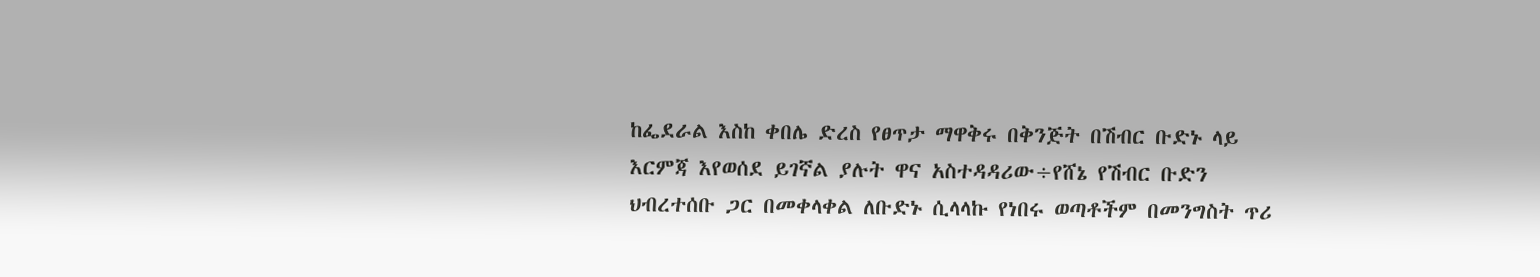ከፌደራል እስከ ቀበሌ ድረስ የፀጥታ ማዋቅሩ በቅንጅት በሽብር ቡድኑ ላይ እርምጃ እየወሰደ ይገኛል ያሉት ዋና አስተዳዳሪው÷የሸኔ የሽብር ቡድን ህብረተሰቡ ጋር በመቀላቀል ለቡድኑ ሲላላኩ የነበሩ ወጣቶችም በመንግስት ጥሪ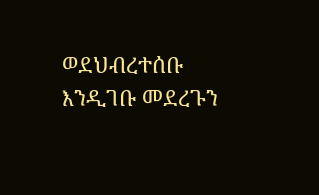ወደህብረተሰቡ እንዲገቡ መደረጉን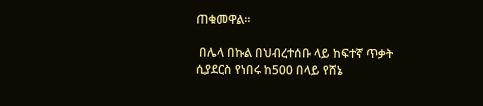ጠቁመዋል።

 በሌላ በኩል በህብረተሰቡ ላይ ከፍተኛ ጥቃት ሲያደርስ የነበሩ ከ500 በላይ የሸኔ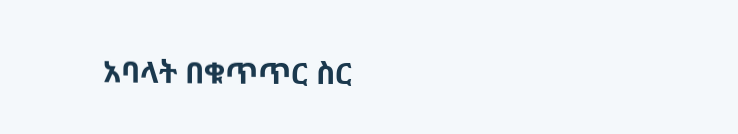አባላት በቁጥጥር ስር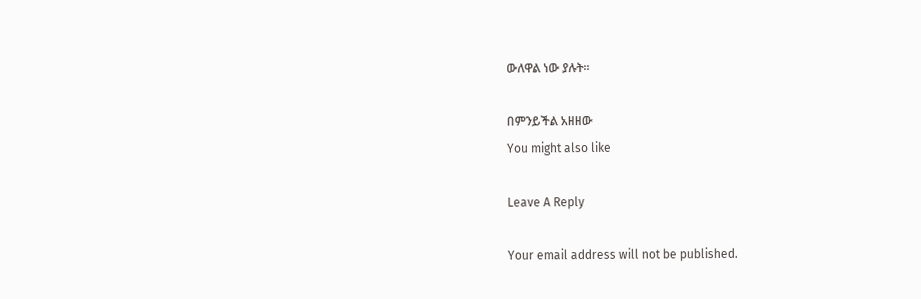ውለዋል ነው ያሉት፡፡

በምንይችል አዘዘው
You might also like

Leave A Reply

Your email address will not be published.